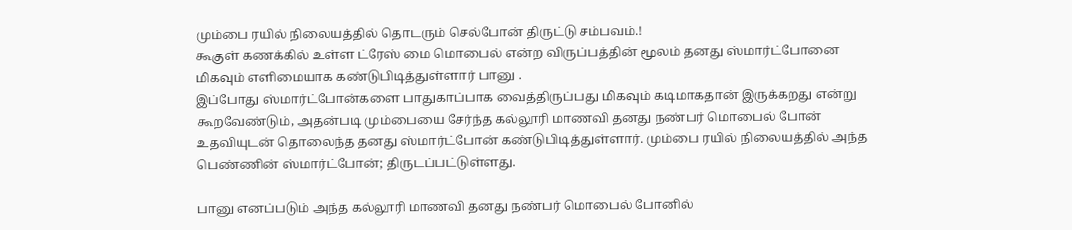மும்பை ரயில் நிலையத்தில் தொடரும் செல்போன் திருட்டு சம்பவம்.!
கூகுள் கணக்கில் உள்ள ட்ரேஸ் மை மொபைல் என்ற விருப்பத்தின் மூலம் தனது ஸ்மார்ட்போனை மிகவும் எளிமையாக கண்டுபிடித்துள்ளார் பானு .
இப்போது ஸ்மார்ட்போன்களை பாதுகாப்பாக வைத்திருப்பது மிகவும் கடிமாகதான் இருக்கறது என்று கூறவேண்டும், அதன்படி மும்பையை சேர்ந்த கல்லூரி மாணவி தனது நண்பர் மொபைல் போன் உதவியுடன் தொலைந்த தனது ஸ்மார்ட்போன் கண்டுபிடித்துள்ளார். மும்பை ரயில் நிலையத்தில் அந்த பெண்ணின் ஸ்மார்ட்போன்; திருடப்பட்டுள்ளது.

பானு எனப்படும் அந்த கல்லூரி மாணவி தனது நண்பர் மொபைல் போனில்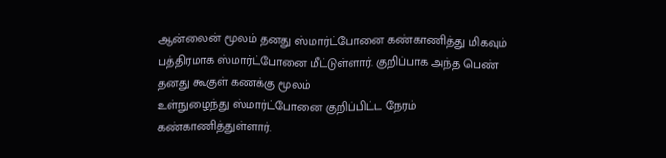ஆன்லைன் மூலம் தனது ஸ்மார்ட்போனை கண்காணித்து மிகவும் பத்திரமாக ஸ்மார்ட்போனை மீட்டுள்ளார். குறிப்பாக அந்த பெண் தனது கூகுள் கணக்கு மூலம்
உள்நுழைந்து ஸ்மார்ட்போனை குறிப்பிட்ட நேரம் கண்காணித்துள்ளார்.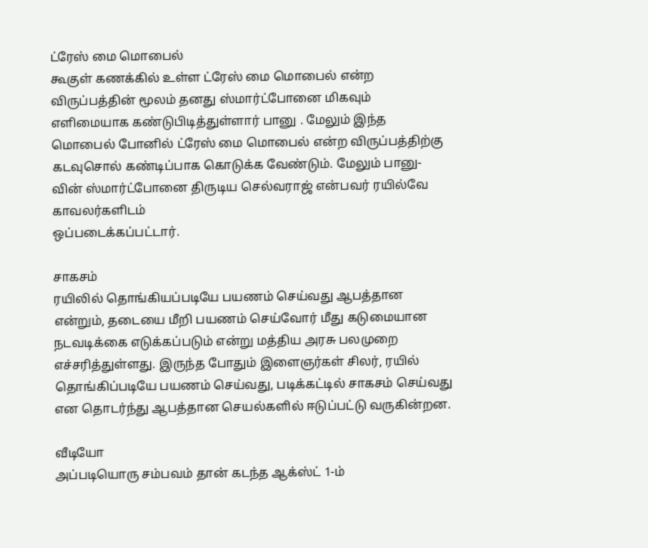ட்ரேஸ் மை மொபைல்
கூகுள் கணக்கில் உள்ள ட்ரேஸ் மை மொபைல் என்ற விருப்பத்தின் மூலம் தனது ஸ்மார்ட்போனை மிகவும் எளிமையாக கண்டுபிடித்துள்ளார் பானு . மேலும் இந்த மொபைல் போனில் ட்ரேஸ் மை மொபைல் என்ற விருப்பத்திற்கு கடவுசொல் கண்டிப்பாக கொடுக்க வேண்டும். மேலும் பானு-வின் ஸ்மார்ட்போனை திருடிய செல்வராஜ் என்பவர் ரயில்வே காவலர்களிடம்
ஒப்படைக்கப்பட்டார்.

சாகசம்
ரயிலில் தொங்கியப்படியே பயணம் செய்வது ஆபத்தான என்றும், தடையை மீறி பயணம் செய்வோர் மீது கடுமையான நடவடிக்கை எடுக்கப்படும் என்று மத்திய அரசு பலமுறை எச்சரித்துள்ளது. இருந்த போதும் இளைஞர்கள் சிலர், ரயில் தொங்கிப்படியே பயணம் செய்வது, படிக்கட்டில் சாகசம் செய்வது என தொடர்ந்து ஆபத்தான செயல்களில் ஈடுப்பட்டு வருகின்றன.

வீடியோ
அப்படியொரு சம்பவம் தான் கடந்த ஆக்ஸ்ட் 1-ம்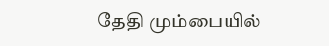தேதி மும்பையில்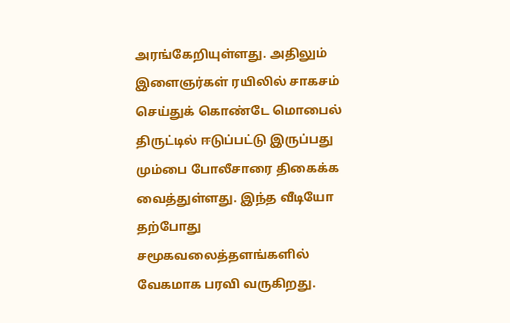அரங்கேறியுள்ளது. அதிலும் இளைஞர்கள் ரயிலில் சாகசம் செய்துக் கொண்டே மொபைல் திருட்டில் ஈடுப்பட்டு இருப்பது மும்பை போலீசாரை திகைக்க வைத்துள்ளது. இந்த வீடியோ தற்போது சமூகவலைத்தளங்களில் வேகமாக பரவி வருகிறது.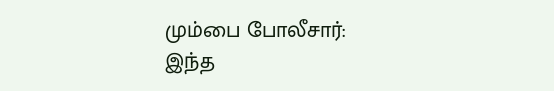மும்பை போலீசார்:
இந்த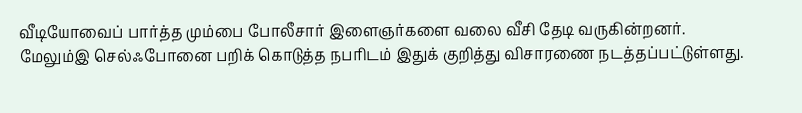வீடியோவைப் பார்த்த மும்பை போலீசார் இளைஞர்களை வலை வீசி தேடி வருகின்றனர். மேலும்இ செல்ஃபோனை பறிக் கொடுத்த நபரிடம் இதுக் குறித்து விசாரணை நடத்தப்பட்டுள்ளது.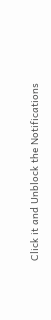Click it and Unblock the Notifications